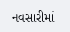નવસારીમાં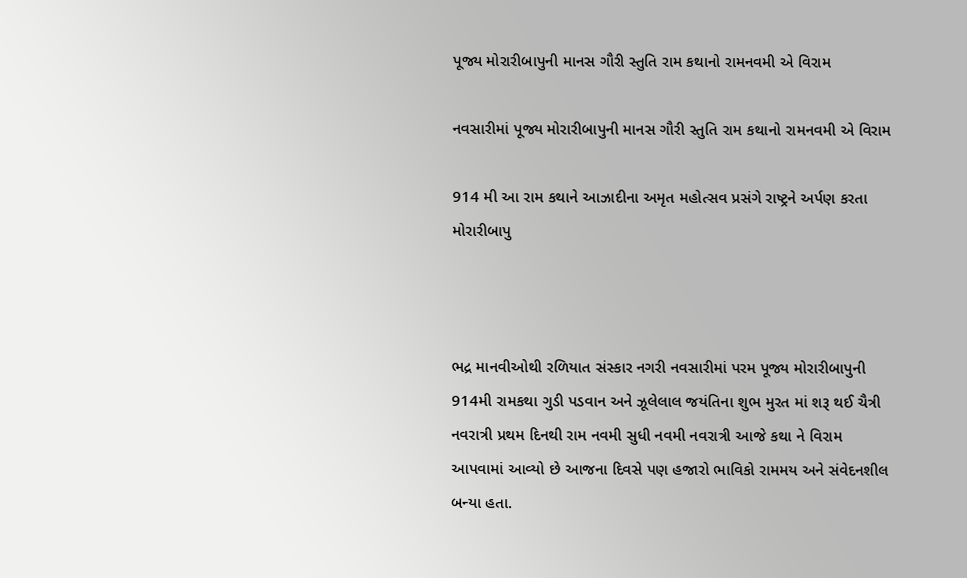પૂજ્ય મોરારીબાપુની માનસ ગૌરી સ્તુતિ રામ કથાનો રામનવમી એ વિરામ

નવસારીમાં પૂજ્ય મોરારીબાપુની માનસ ગૌરી સ્તુતિ રામ કથાનો રામનવમી એ વિરામ

914 મી આ રામ કથાને આઝાદીના અમૃત મહોત્સવ પ્રસંગે રાષ્ટ્રને અર્પણ કરતા મોરારીબાપુ



ભદ્ર માનવીઓથી રળિયાત સંસ્કાર નગરી નવસારીમાં પરમ પૂજ્ય મોરારીબાપુની 914મી રામકથા ગુડી પડવાન અને ઝૂલેલાલ જયંતિના શુભ મુરત માં શરૂ થઈ ચૈત્રી નવરાત્રી પ્રથમ દિનથી રામ નવમી સુધી નવમી નવરાત્રી આજે કથા ને વિરામ આપવામાં આવ્યો છે આજના દિવસે પણ હજારો ભાવિકો રામમય અને સંવેદનશીલ બન્યા હતા.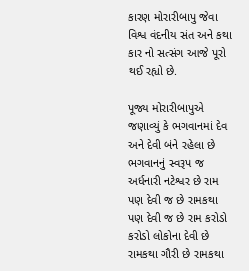કારણ મોરારીબાપુ જેવા વિશ્વ વંદનીય સંત અને કથા કાર નો સત્સંગ આજે પૂરો થઈ રહ્યો છે.

પૂજ્ય મોરારીબાપુએ જણાવ્યું કે ભગવાનમાં દેવ અને દેવી બંને રહેલા છે ભગવાનનું સ્વરૂપ જ અર્ધનારી નટેશ્વર છે રામ પણ દેવી જ છે રામકથા પણ દેવી જ છે રામ કરોડો કરોડો લોકોના દેવી છે રામકથા ગૌરી છે રામકથા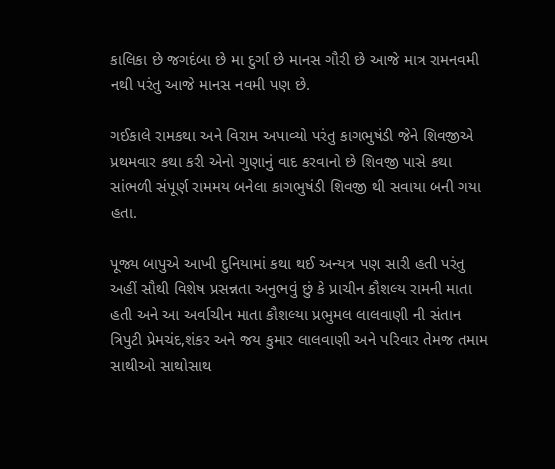કાલિકા છે જગદંબા છે મા દુર્ગા છે માનસ ગૌરી છે આજે માત્ર રામનવમી નથી પરંતુ આજે માનસ નવમી પણ છે.

ગઈકાલે રામકથા અને વિરામ અપાવ્યો પરંતુ કાગભુષંડી જેને શિવજીએ પ્રથમવાર કથા કરી એનો ગુણાનું વાદ કરવાનો છે શિવજી પાસે કથા સાંભળી સંપૂર્ણ રામમય બનેલા કાગભુષંડી શિવજી થી સવાયા બની ગયા હતા.

પૂજ્ય બાપુએ આખી દુનિયામાં કથા થઈ અન્યત્ર પણ સારી હતી પરંતુ અહીં સૌથી વિશેષ પ્રસન્નતા અનુભવું છું કે પ્રાચીન કૌશલ્ય રામની માતા હતી અને આ અર્વાચીન માતા કૌશલ્યા પ્રભુમલ લાલવાણી ની સંતાન ત્રિપુટી પ્રેમચંદ,શંકર અને જય કુમાર લાલવાણી અને પરિવાર તેમજ તમામ સાથીઓ સાથોસાથ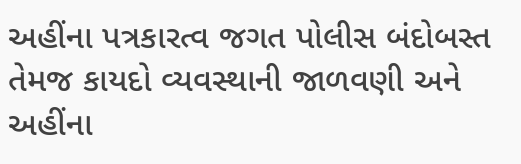અહીંના પત્રકારત્વ જગત પોલીસ બંદોબસ્ત તેમજ કાયદો વ્યવસ્થાની જાળવણી અને અહીંના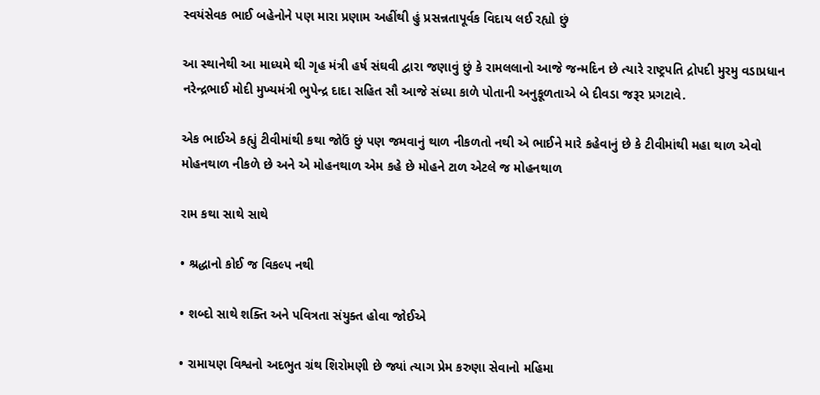સ્વયંસેવક ભાઈ બહેનોને પણ મારા પ્રણામ અહીંથી હું પ્રસન્નતાપૂર્વક વિદાય લઈ રહ્યો છું

આ સ્થાનેથી આ માધ્યમે થી ગૃહ મંત્રી હર્ષ સંઘવી દ્વારા જણાવું છું કે રામલલાનો આજે જન્મદિન છે ત્યારે રાષ્ટ્રપતિ દ્રોપદી મુરમુ વડાપ્રધાન નરેન્દ્રભાઈ મોદી મુખ્યમંત્રી ભુપેન્દ્ર દાદા સહિત સૌ આજે સંધ્યા કાળે પોતાની અનુકૂળતાએ બે દીવડા જરૂર પ્રગટાવે.

એક ભાઈએ કહ્યું ટીવીમાંથી કથા જોઉં છું પણ જમવાનું થાળ નીકળતો નથી એ ભાઈને મારે કહેવાનું છે કે ટીવીમાંથી મહા થાળ એવો મોહનથાળ નીકળે છે અને એ મોહનથાળ એમ કહે છે મોહને ટાળ એટલે જ મોહનથાળ

રામ કથા સાથે સાથે

• શ્રદ્ધાનો કોઈ જ વિકલ્પ નથી

• શબ્દો સાથે શક્તિ અને પવિત્રતા સંયુક્ત હોવા જોઈએ

• રામાયણ વિશ્વનો અદભુત ગ્રંથ શિરોમણી છે જ્યાં ત્યાગ પ્રેમ કરુણા સેવાનો મહિમા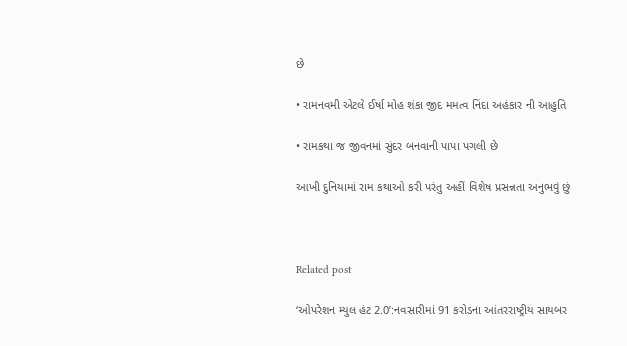છે

• રામનવમી એટલે ઈર્ષા મોહ શંકા જીદ મમત્વ નિંદા અહંકાર ની આહુતિ

• રામકથા જ જીવનમાં સુંદર બનવાની પાપા પગલી છે

આખી દુનિયામાં રામ કથાઓ કરી પરંતુ અહીં વિશેષ પ્રસન્નતા અનુભવું છું



Related post

‘ઓપરેશન મ્યુલ હંટ 2.0’:નવસારીમાં 91 કરોડના આંતરરાષ્ટ્રીય સાયબર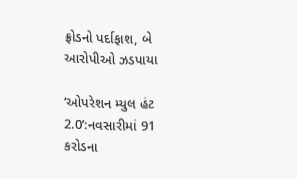ફ્રોડનો પર્દાફાશ, બે આરોપીઓ ઝડપાયા

‘ઓપરેશન મ્યુલ હંટ 2.0’:નવસારીમાં 91 કરોડના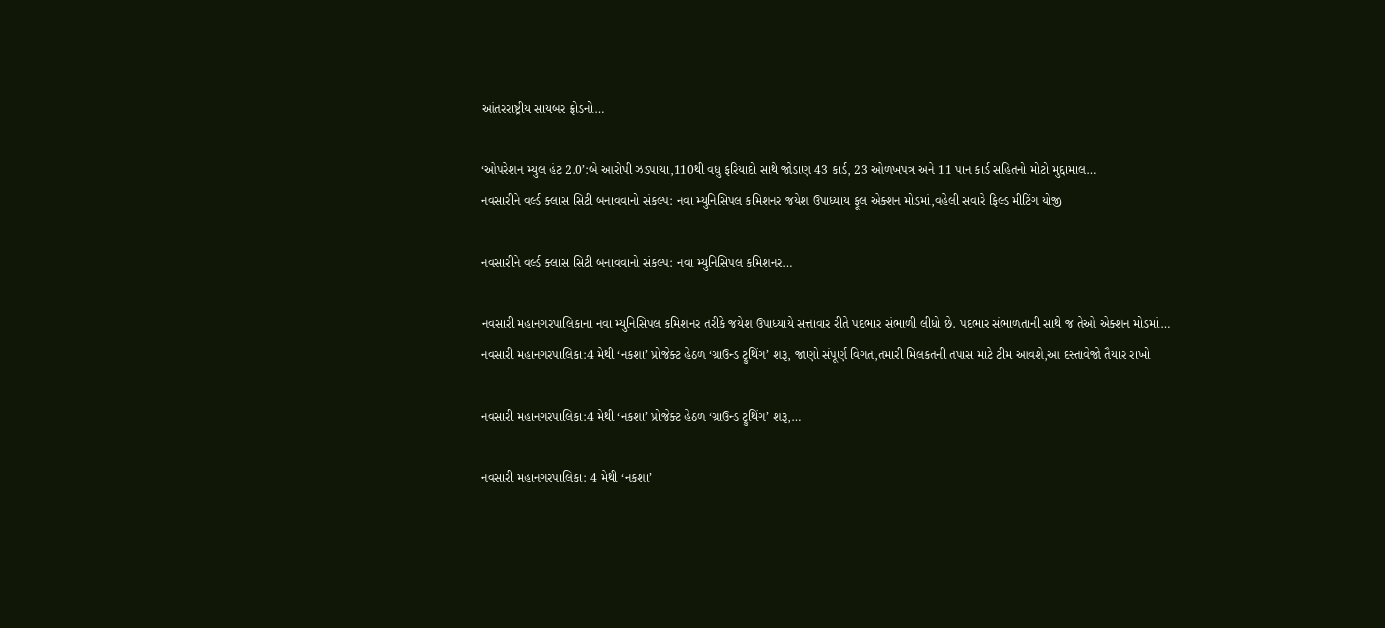આંતરરાષ્ટ્રીય સાયબર ફ્રોડનો…

‘ઓપરેશન મ્યુલ હંટ 2.0’:બે આરોપી ઝડપાયા,110થી વધુ ફરિયાદો સાથે જોડાણ 43 કાર્ડ, 23 ઓળખપત્ર અને 11 પાન કાર્ડ સહિતનો મોટો મુદ્દામાલ…
નવસારીને વર્લ્ડ ક્લાસ સિટી બનાવવાનો સંકલ્પ: નવા મ્યુનિસિપલ કમિશનર જયેશ ઉપાધ્યાય ફૂલ એક્શન મોડમાં,વહેલી સવારે ફિલ્ડ મીટિંગ યોજી

નવસારીને વર્લ્ડ ક્લાસ સિટી બનાવવાનો સંકલ્પ: નવા મ્યુનિસિપલ કમિશનર…

નવસારી મહાનગરપાલિકાના નવા મ્યુનિસિપલ કમિશનર તરીકે જયેશ ઉપાધ્યાયે સત્તાવાર રીતે પદભાર સંભાળી લીધો છે. પદભાર સંભાળતાની સાથે જ તેઓ એક્શન મોડમાં…
નવસારી મહાનગરપાલિકા:4 મેથી ‘નકશા’ પ્રોજેક્ટ હેઠળ ‘ગ્રાઉન્ડ ટ્રુથિંગ’ શરૂ, જાણો સંપૂર્ણ વિગત,તમારી મિલકતની તપાસ માટે ટીમ આવશે,આ દસ્તાવેજો તૈયાર રાખો

નવસારી મહાનગરપાલિકા:4 મેથી ‘નકશા’ પ્રોજેક્ટ હેઠળ ‘ગ્રાઉન્ડ ટ્રુથિંગ’ શરૂ,…

નવસારી મહાનગરપાલિકા: 4 મેથી ‘નકશા’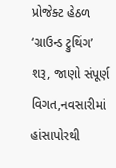પ્રોજેક્ટ હેઠળ ‘ગ્રાઉન્ડ ટ્રુથિંગ’ શરૂ, જાણો સંપૂર્ણ વિગત,નવસારીમાં હાંસાપોરથી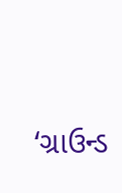‘ગ્રાઉન્ડ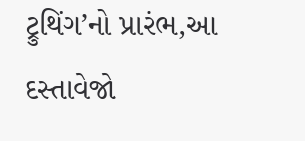ટ્રુથિંગ’નો પ્રારંભ,આ દસ્તાવેજો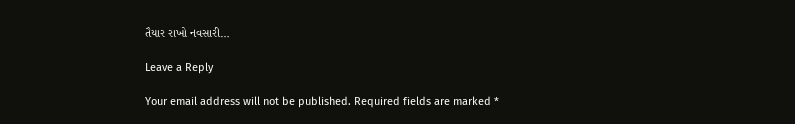તૈયાર રાખો નવસારી…

Leave a Reply

Your email address will not be published. Required fields are marked *